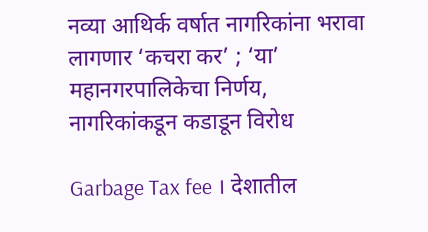नव्या आथिर्क वर्षात नागरिकांना भरावा लागणार ‘कचरा कर’ ; ‘या’ महानगरपालिकेचा निर्णय, नागरिकांकडून कडाडून विरोध

Garbage Tax fee । देशातील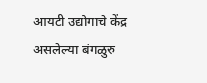आयटी उद्योगाचे केंद्र असलेल्या बंगळुरु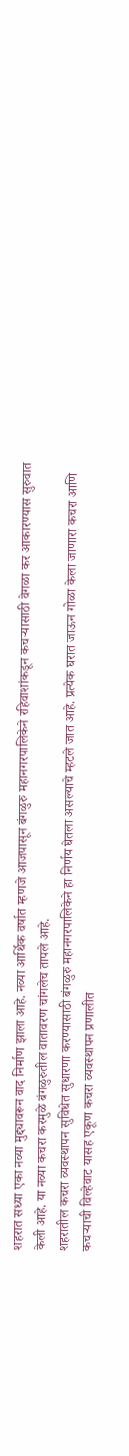शहरात सध्या एका नव्या मुद्द्यावरून वाद निर्माण झाला आहे. नव्या आर्थिक वर्षात म्हणजे आजपासून बंगळुरु महानगरपालिकेने रहिवाशांकडून कचऱ्यासाठी वेगळा कर आकारण्यास सुरुवात केली आहे. या नव्या कचरा करमुळे बंगळुरुतील वातावरण चांगलेच तापले आहे.
शहरातील कचरा व्यवस्थापन सुविधेत सुधारणा करण्यासाठी बंगळुरु महानगरपालिकेने हा निर्णय घेतला असल्याचे म्हटले जात आहे. प्रत्येक घरात जाऊन गोळा केला जाणारा कचरा आणि कचऱ्याची विल्हेवाट यासह एकूण कचरा व्यवस्थापन प्रणालीत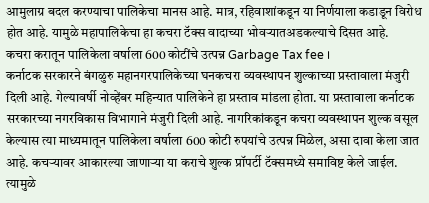आमुलाग्र बदल करण्याचा पालिकेचा मानस आहे. मात्र, रहिवाशांकडून या निर्णयाला कडाडून विरोध होत आहे. यामुळे महापालिकेचा हा कचरा टॅक्स वादाच्या भोवऱ्यातअडकल्याचे दिसत आहे.
कचरा करातून पालिकेला वर्षाला 600 कोटींचे उत्पन्न Garbage Tax fee ।
कर्नाटक सरकारने बंगळुरु महानगरपालिकेच्या घनकचरा व्यवस्थापन शुल्काच्या प्रस्तावाला मंजुरी दिली आहे. गेल्यावर्षी नोव्हेंबर महिन्यात पालिकेने हा प्रस्ताव मांडला होता. या प्रस्तावाला कर्नाटक सरकारच्या नगरविकास विभागाने मंजुरी दिली आहे. नागरिकांकडून कचरा व्यवस्थापन शुल्क वसूल केल्यास त्या माध्यमातून पालिकेला वर्षाला 600 कोटी रुपयांचे उत्पन्न मिळेल, असा दावा केला जात आहे. कचऱ्यावर आकारल्या जाणाऱ्या या कराचे शुल्क प्रॉपर्टी टॅक्समध्ये समाविष्ट केले जाईल. त्यामुळे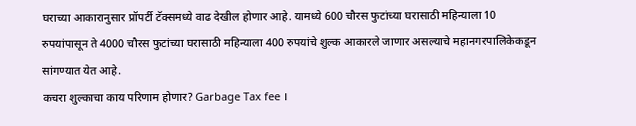घराच्या आकारानुसार प्रॉपर्टी टॅक्समध्ये वाढ देखील होणार आहे. यामध्ये 600 चौरस फुटांच्या घरासाठी महिन्याला 10 रुपयांपासून ते 4000 चौरस फुटांच्या घरासाठी महिन्याला 400 रुपयांचे शुल्क आकारले जाणार असल्याचे महानगरपालिकेकडून सांगण्यात येत आहे.
कचरा शुल्काचा काय परिणाम होणार? Garbage Tax fee ।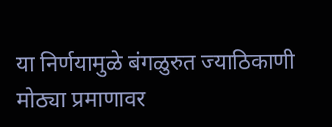या निर्णयामुळे बंगळुरुत ज्याठिकाणी मोठ्या प्रमाणावर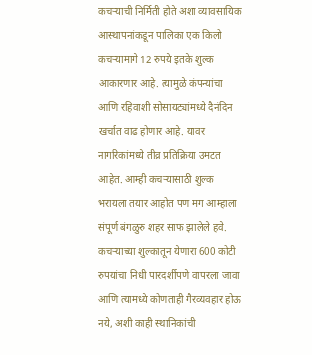कचऱ्याची निर्मिती होते अशा व्यावसायिक आस्थापनांकडून पालिका एक किलो कचऱ्यामागे 12 रुपये इतके शुल्क आकारणार आहे. त्यामुळे कंपन्यांचा आणि रहिवाशी सोसायट्यांमध्ये दैनंदिन खर्चात वाढ होणार आहे. यावर नागरिकांमध्ये तीव्र प्रतिक्रिया उमटत आहेत. आम्ही कचऱ्यासाठी शुल्क भरायला तयार आहोत पण मग आम्हाला संपूर्ण बंगळुरु शहर साफ झालेले हवे. कचऱ्याच्या शुल्कातून येणारा 600 कोटी रुपयांचा निधी पारदर्शीपणे वापरला जावा आणि त्यामध्ये कोणताही गैरव्यवहार होऊ नये, अशी काही स्थानिकांची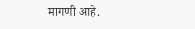मागणी आहे.